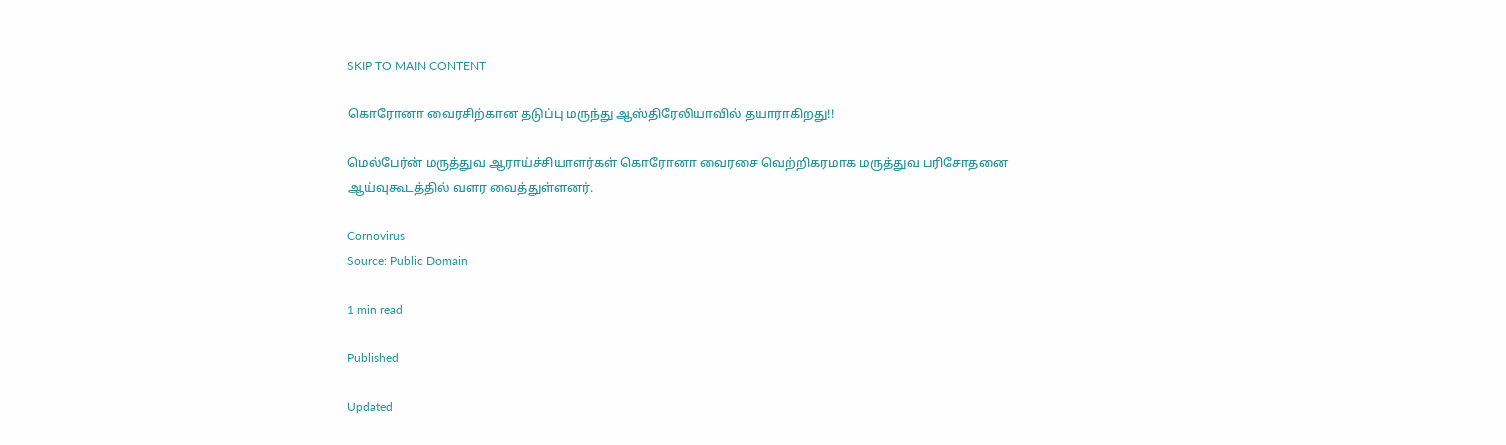SKIP TO MAIN CONTENT

கொரோனா வைரசிற்கான தடுப்பு மருந்து ஆஸ்திரேலியாவில் தயாராகிறது!!

மெல்பேர்ன் மருத்துவ ஆராய்ச்சியாளர்கள் கொரோனா வைரசை வெற்றிகரமாக மருத்துவ பரிசோதனை ஆய்வுகூடத்தில் வளர வைத்துள்ளனர்.

Cornovirus
Source: Public Domain

1 min read

Published

Updated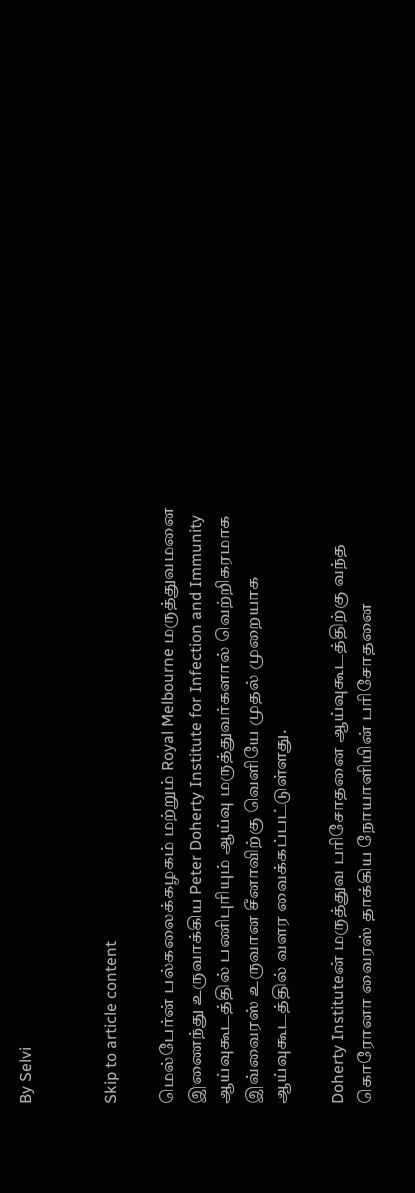By Selvi


Skip to article content

மெல்பேர்ன் பல்கலைக்கழகம் மற்றும் Royal Melbourne மருத்துவமனை இணைந்து உருவாக்கிய Peter Doherty Institute for Infection and Immunity ஆய்வுகூடத்தில் பணிபுரியும் ஆய்வு மருத்துவர்களால் வெற்றிகரமாக இவ்வைரஸ் உருவான சீனாவிற்கு வெளியே முதல் முறையாக ஆய்வுகூடத்தில் வளர வைக்கப்பட்டுள்ளது.

Doherty Instituteன் மருத்துவ பரிசோதனை ஆய்வுகூடத்திற்கு வந்த கொரோனா வைரஸ் தாக்கிய நோயாளியின் பரிசோதனை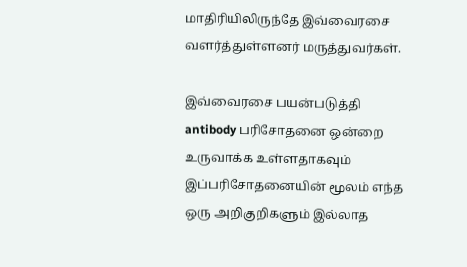மாதிரியிலிருந்தே இவ்வைரசை வளர்த்துள்ளனர் மருத்துவர்கள்.

இவ்வைரசை பயன்படுத்தி antibody பரிசோதனை ஒன்றை உருவாக்க உள்ளதாகவும் இப்பரிசோதனையின் மூலம் எந்த ஒரு அறிகுறிகளும் இல்லாத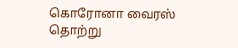கொரோனா வைரஸ் தொற்று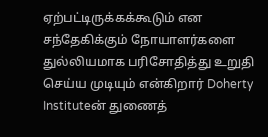ஏற்பட்டிருக்கக்கூடும் என சந்தேகிக்கும் நோயாளர்களை துல்லியமாக பரிசோதித்து உறுதி செய்ய முடியும் என்கிறார் Doherty Instituteன் துணைத்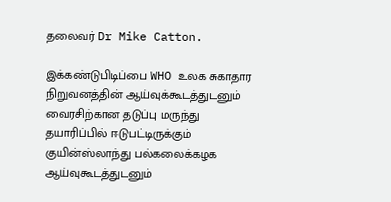தலைவர் Dr Mike Catton.

இக்கண்டுபிடிப்பை WHO உலக சுகாதார நிறுவனத்தின் ஆய்வுக்கூடத்துடனும் வைரசிற்கான தடுப்பு மருந்து தயாரிப்பில் ஈடுபட்டிருக்கும் குயின்ஸ்லாந்து பல்கலைக்கழக ஆய்வுகூடத்துடனும்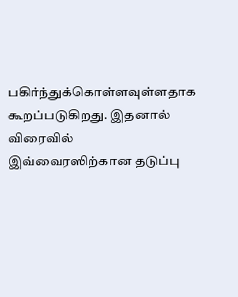பகிர்ந்துக்கொள்ளவுள்ளதாக கூறப்படுகிறது. இதனால் விரைவில் இவ்வைரஸிற்கான தடுப்பு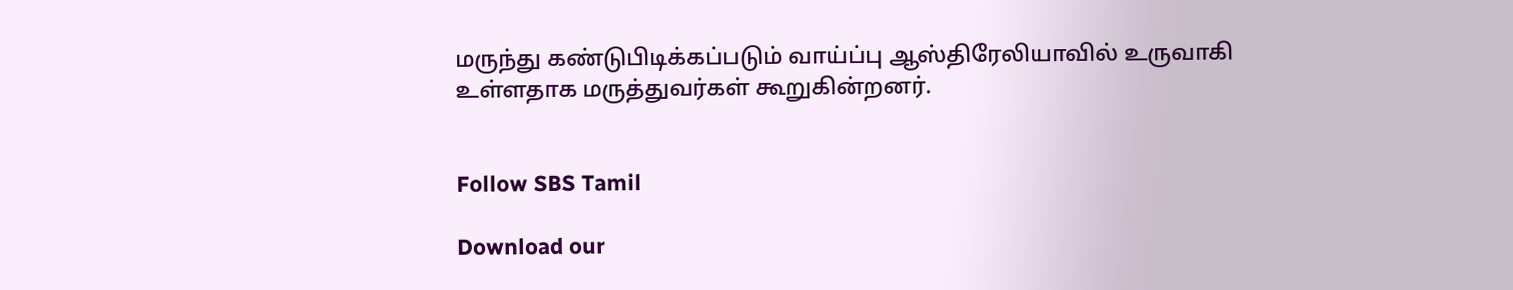மருந்து கண்டுபிடிக்கப்படும் வாய்ப்பு ஆஸ்திரேலியாவில் உருவாகி உள்ளதாக மருத்துவர்கள் கூறுகின்றனர்.


Follow SBS Tamil

Download our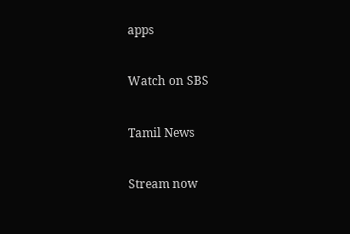apps

Watch on SBS

Tamil News

Stream now